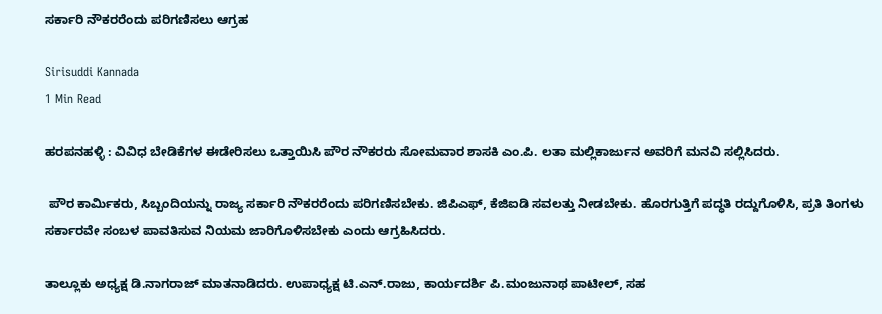ಸರ್ಕಾರಿ ನೌಕರರೆಂದು ಪರಿಗಣಿಸಲು ಆಗ್ರಹ

Sirisuddi Kannada
1 Min Read

ಹರಪನಹಳ್ಳಿ : ವಿವಿಧ ಬೇಡಿಕೆಗಳ ಈಡೇರಿಸಲು ಒತ್ತಾಯಿಸಿ ಪೌರ ನೌಕರರು ಸೋಮವಾರ ಶಾಸಕಿ ಎಂ.ಪಿ. ಲತಾ ಮಲ್ಲಿಕಾರ್ಜುನ ಅವರಿಗೆ ಮನವಿ ಸಲ್ಲಿಸಿದರು.

 ಪೌರ ಕಾರ್ಮಿಕರು, ಸಿಬ್ಬಂದಿಯನ್ನು ರಾಜ್ಯ ಸರ್ಕಾರಿ ನೌಕರರೆಂದು ಪರಿಗಣಿಸಬೇಕು. ಜಿಪಿಎಫ್‍, ಕೆಜಿಐಡಿ ಸವಲತ್ತು ನೀಡಬೇಕು. ಹೊರಗುತ್ತಿಗೆ ಪದ್ಧತಿ ರದ್ದುಗೊಳಿಸಿ, ಪ್ರತಿ ತಿಂಗಳು ಸರ್ಕಾರವೇ ಸಂಬಳ ಪಾವತಿಸುವ ನಿಯಮ ಜಾರಿಗೊಳಿಸಬೇಕು ಎಂದು ಆಗ್ರಹಿಸಿದರು.

ತಾಲ್ಲೂಕು ಅಧ್ಯಕ್ಷ ಡಿ.ನಾಗರಾಜ್ ಮಾತನಾಡಿದರು. ಉಪಾಧ್ಯಕ್ಷ ಟಿ.ಎನ್.ರಾಜು, ಕಾರ್ಯದರ್ಶಿ ಪಿ.ಮಂಜುನಾಥ ಪಾಟೀಲ್, ಸಹ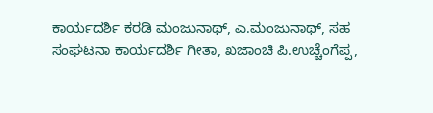ಕಾರ್ಯದರ್ಶಿ ಕರಡಿ ಮಂಜುನಾಥ್, ಎ.ಮಂಜುನಾಥ್, ಸಹ ಸಂಘಟನಾ ಕಾರ್ಯದರ್ಶಿ ಗೀತಾ, ಖಜಾಂಚಿ ಪಿ.ಉಚ್ಚೆಂಗೆಪ್ಪ,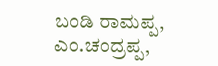ಬಂಡಿ ರಾಮಪ್ಪ, ಎಂ.ಚಂದ್ರಪ್ಪ,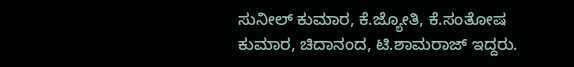ಸುನೀಲ್ ಕುಮಾರ, ಕೆ.ಜ್ಯೋತಿ, ಕೆ.ಸಂತೋಷ ಕುಮಾರ, ಚಿದಾನಂದ, ಟಿ.ಶಾಮರಾಜ್ ಇದ್ದರು.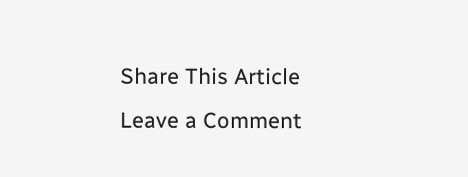Share This Article
Leave a Comment